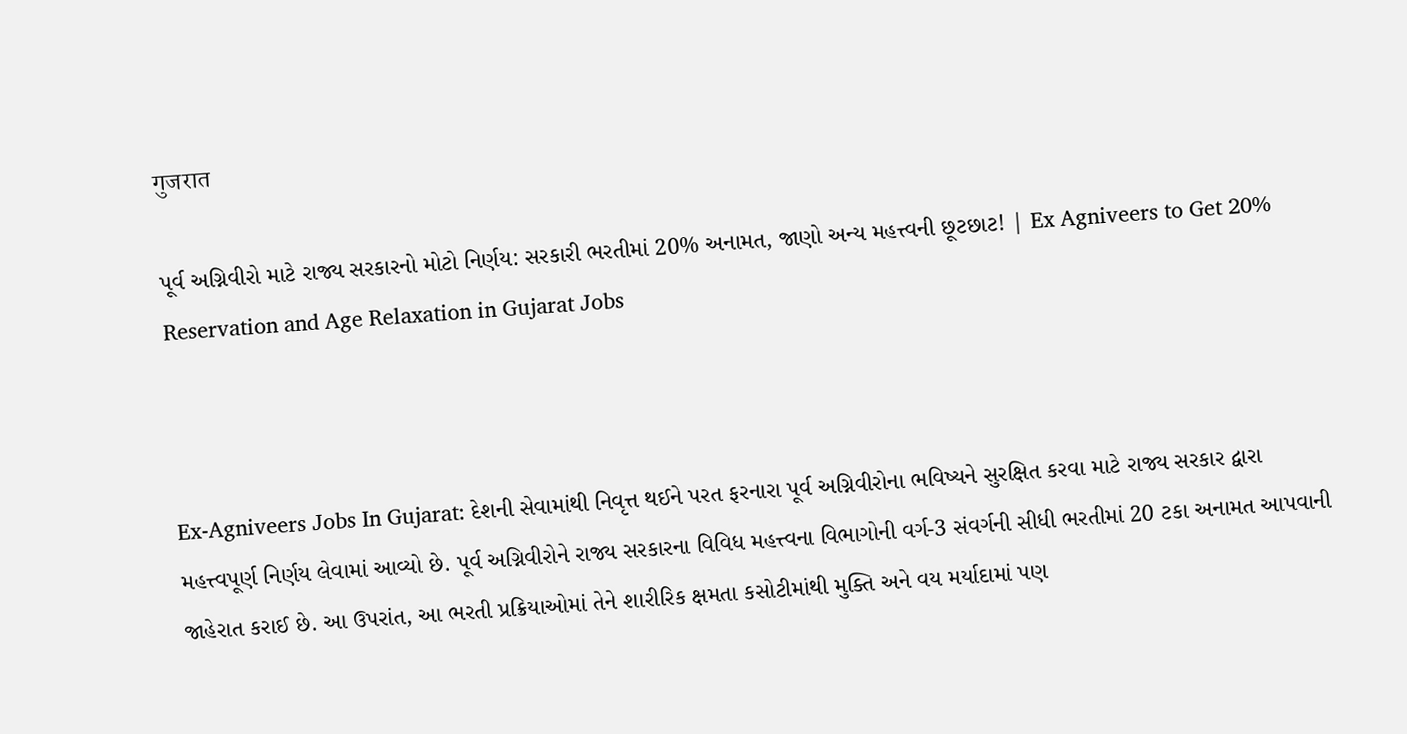गुजरात

પૂર્વ અગ્નિવીરો માટે રાજ્ય સરકારનો મોટો નિર્ણય: સરકારી ભરતીમાં 20% અનામત, જાણો અન્ય મહત્ત્વની છૂટછાટ! | Ex Agniveers to Get 20% Reservation and Age Relaxation in Gujarat Jobs



Ex-Agniveers Jobs In Gujarat: દેશની સેવામાંથી નિવૃત્ત થઈને પરત ફરનારા પૂર્વ અગ્નિવીરોના ભવિષ્યને સુરક્ષિત કરવા માટે રાજ્ય સરકાર દ્વારા મહત્ત્વપૂર્ણ નિર્ણય લેવામાં આવ્યો છે. પૂર્વ અગ્નિવીરોને રાજ્ય સરકારના વિવિધ મહત્ત્વના વિભાગોની વર્ગ-3 સંવર્ગની સીધી ભરતીમાં 20 ટકા અનામત આપવાની જાહેરાત કરાઈ છે. આ ઉપરાંત, આ ભરતી પ્રક્રિયાઓમાં તેને શારીરિક ક્ષમતા કસોટીમાંથી મુક્તિ અને વય મર્યાદામાં પણ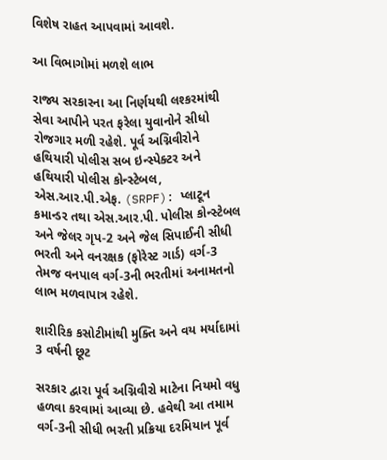વિશેષ રાહત આપવામાં આવશે.

આ વિભાગોમાં મળશે લાભ

રાજ્ય સરકારના આ નિર્ણયથી લશ્કરમાંથી સેવા આપીને પરત ફરેલા યુવાનોને સીધો રોજગાર મળી રહેશે. પૂર્વ અગ્નિવીરોને  હથિયારી પોલીસ સબ ઇન્સ્પેક્ટર અને હથિયારી પોલીસ કોન્સ્ટેબલ, એસ.આર.પી.એફ. (SRPF): પ્લાટૂન કમાન્ડર તથા એસ.આર.પી. પોલીસ કોન્સ્ટેબલ અને જેલર ગૃપ-2 અને જેલ સિપાઈની સીધી ભરતી અને વનરક્ષક (ફોરેસ્ટ ગાર્ડ) વર્ગ-3 તેમજ વનપાલ વર્ગ-3ની ભરતીમાં અનામતનો લાભ મળવાપાત્ર રહેશે.

શારીરિક કસોટીમાંથી મુક્તિ અને વય મર્યાદામાં 3 વર્ષની છૂટ

સરકાર દ્વારા પૂર્વ અગ્નિવીરો માટેના નિયમો વધુ હળવા કરવામાં આવ્યા છે. હવેથી આ તમામ વર્ગ-3ની સીધી ભરતી પ્રક્રિયા દરમિયાન પૂર્વ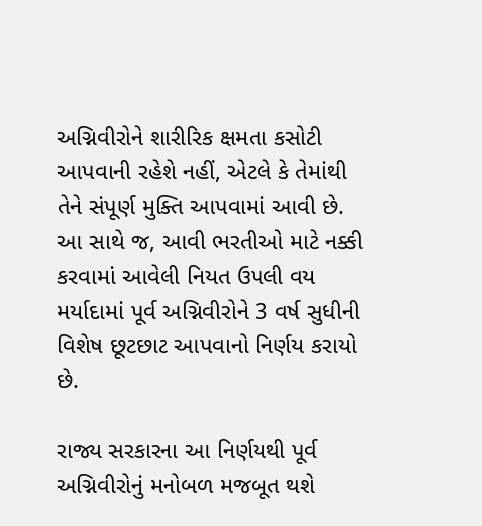અગ્નિવીરોને શારીરિક ક્ષમતા કસોટી આપવાની રહેશે નહીં, એટલે કે તેમાંથી તેને સંપૂર્ણ મુક્તિ આપવામાં આવી છે. આ સાથે જ, આવી ભરતીઓ માટે નક્કી કરવામાં આવેલી નિયત ઉપલી વય મર્યાદામાં પૂર્વ અગ્નિવીરોને 3 વર્ષ સુધીની વિશેષ છૂટછાટ આપવાનો નિર્ણય કરાયો છે.

રાજ્ય સરકારના આ નિર્ણયથી પૂર્વ અગ્નિવીરોનું મનોબળ મજબૂત થશે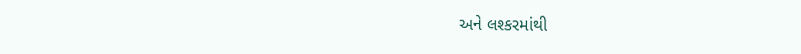અને લશ્કરમાંથી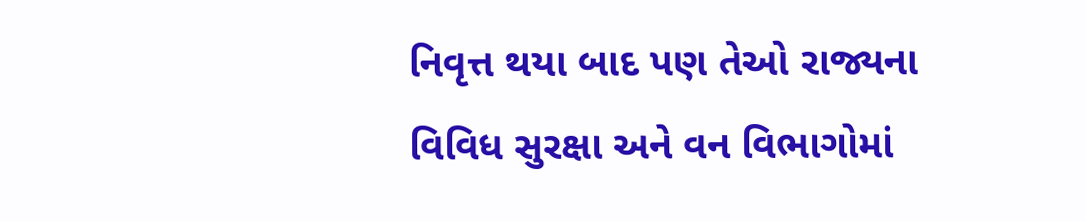નિવૃત્ત થયા બાદ પણ તેઓ રાજ્યના વિવિધ સુરક્ષા અને વન વિભાગોમાં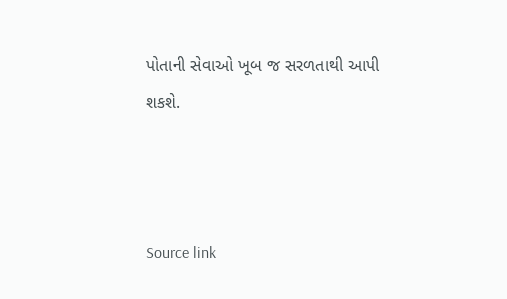પોતાની સેવાઓ ખૂબ જ સરળતાથી આપી શકશે.



Source link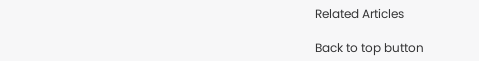Related Articles

Back to top button